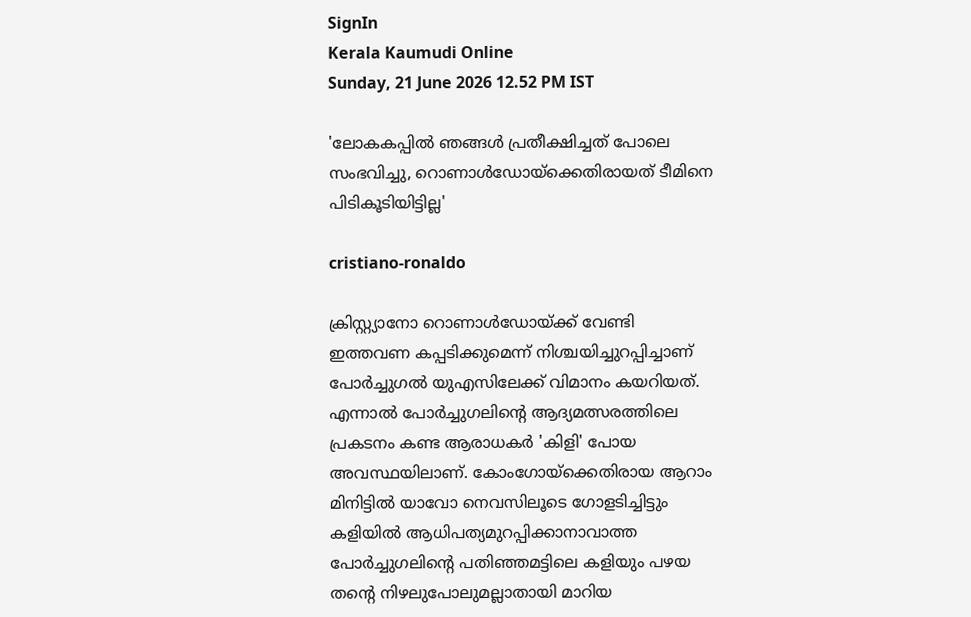SignIn
Kerala Kaumudi Online
Sunday, 21 June 2026 12.52 PM IST

'ലോകകപ്പിൽ ഞങ്ങൾ പ്രതീക്ഷിച്ചത് പോലെ സംഭവിച്ചു, റൊണാൾഡോയ്‌ക്കെതിരായത് ടീമിനെ പിടികൂടിയിട്ടില്ല'

cristiano-ronaldo

ക്രിസ്റ്റ്യാനോ റൊണാൾഡോയ്ക്ക് വേണ്ടി ഇത്തവണ കപ്പടിക്കുമെന്ന് നിശ്ചയിച്ചുറപ്പിച്ചാണ് പോർച്ചുഗൽ യുഎസിലേക്ക് വിമാനം കയറിയത്. എന്നാൽ പോർച്ചുഗലിന്റെ ആദ്യമത്സരത്തിലെ പ്രകടനം കണ്ട ആരാധകർ 'കിളി' പോയ അവസ്ഥയിലാണ്. കോംഗോയ്‌ക്കെതിരായ ആറാം മിനിട്ടിൽ യാവോ നെവസിലൂടെ ഗോളടിച്ചിട്ടും കളിയിൽ ആധിപത്യമുറപ്പിക്കാനാവാത്ത പോർച്ചുഗലിന്റെ പതിഞ്ഞമട്ടിലെ കളിയും പഴയ തന്റെ നിഴലുപോലുമല്ലാതായി മാറിയ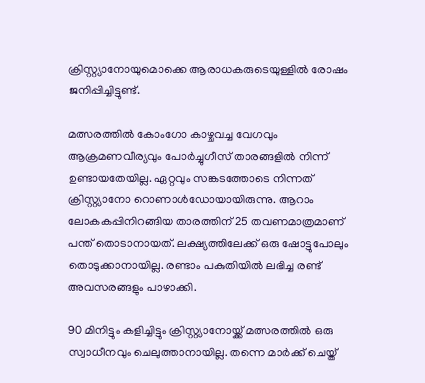ക്രിസ്റ്റ്യാനോയുമൊക്കെ ആരാധകരുടെയുള്ളിൽ രോഷം ജനിപ്പിച്ചിട്ടുണ്ട്.

മത്സരത്തിൽ കോംഗോ കാഴ്ചവച്ച വേഗവും ആക്രമണവീര്യവും പോർച്ചുഗീസ് താരങ്ങളിൽ നിന്ന് ഉണ്ടായതേയില്ല. ഏറ്റവും സങ്കടത്തോടെ നിന്നത് ക്രിസ്റ്റ്യാനോ റൊണാൾഡോയായിരുന്നു. ആറാം ലോകകപ്പിനിറങ്ങിയ താരത്തിന് 25 തവണമാത്രമാണ് പന്ത് തൊടാനായത്. ലക്ഷ്യത്തിലേക്ക് ഒരു ഷോട്ടുപോലും തൊടുക്കാനായില്ല. രണ്ടാം പകുതിയിൽ ലഭിച്ച രണ്ട് അവസരങ്ങളും പാഴാക്കി.

90 മിനിട്ടും കളിച്ചിട്ടും ക്രിസ്റ്റ്യാനോയ്ക്ക് മത്സരത്തിൽ ഒരു സ്വാധീനവും ചെലുത്താനായില്ല. തന്നെ മാർക്ക് ചെയ്ത്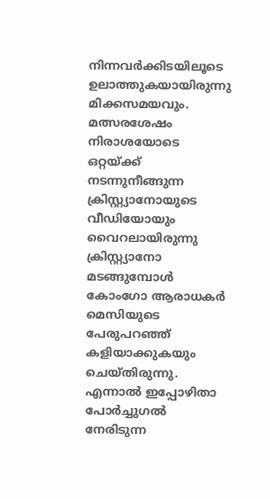നിന്നവർക്കിടയിലൂടെ ഉലാത്തുകയായിരുന്നു മിക്കസമയവും. മത്സരശേഷം നിരാശയോടെ ഒറ്റയ്ക്ക് നടന്നുനീങ്ങുന്ന ക്രിസ്റ്റ്യാനോയുടെ വീഡിയോയും വൈറലായിരുന്നു ക്രിസ്റ്റ്യാനോ മടങ്ങുമ്പോൾ കോംഗോ ആരാധകർ മെസിയുടെ പേരുപറഞ്ഞ് കളിയാക്കുകയും ചെയ്തിരുന്നു. എന്നാൽ ഇപ്പോഴിതാ പോർച്ചുഗൽ നേരിടുന്ന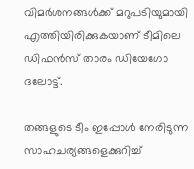വിമർശനങ്ങൾക്ക് മറുപടിയുമായി എത്തിയിരിക്കുകയാണ് ടീമിലെ ഡിഫൻസ് താരം ഡിയേഗോ ദലോട്ട്.

തങ്ങളുടെ ടീം ഇപ്പോൾ നേരിടുന്ന സാഹചര്യങ്ങളെക്കുറിച്ച്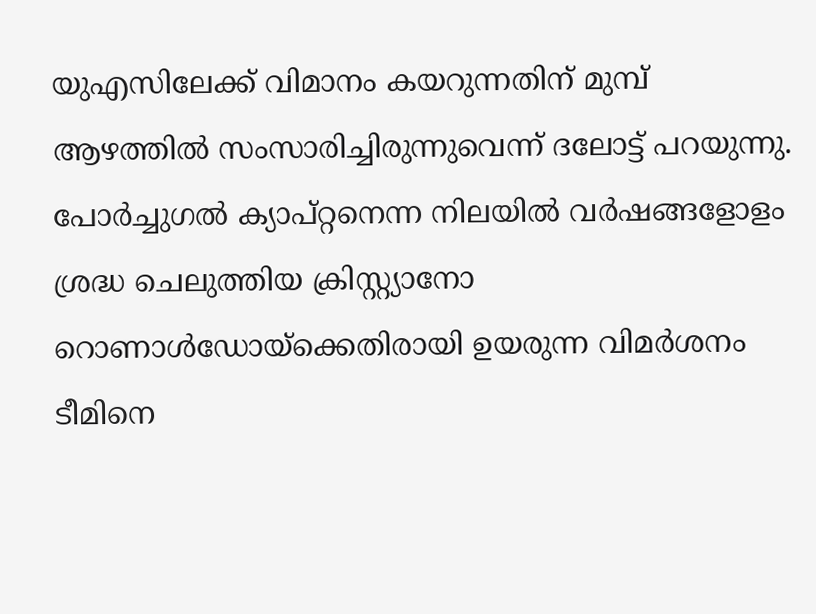യുഎസിലേക്ക് വിമാനം കയറുന്നതിന് മുമ്പ് ആഴത്തിൽ സംസാരിച്ചിരുന്നുവെന്ന് ദലോട്ട് പറയുന്നു. പോർച്ചുഗൽ ക്യാപ്റ്റനെന്ന നിലയിൽ വർഷങ്ങളോളം ശ്രദ്ധ ചെലുത്തിയ ക്രിസ്റ്റ്യാനോ റൊണാൾഡോയ്‌ക്കെതിരായി ഉയരുന്ന വിമർശനം ടീമിനെ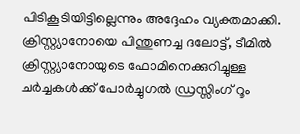പിടികൂടിയിട്ടില്ലെന്നും അദ്ദേഹം വ്യക്തമാക്കി. ക്രിസ്റ്റ്യാനോയെ പിന്തുണച്ച ദലോട്ട്, ടീമിൽ ക്രിസ്റ്റ്യാനോയുടെ ഫോമിനെക്കുറിച്ചുള്ള ചർച്ചകൾക്ക് പോർച്ചുഗൽ ഡ്രസ്സിംഗ് റൂം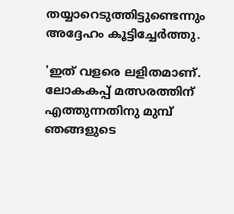തയ്യാറെടുത്തിട്ടുണ്ടെന്നും അദ്ദേഹം കൂട്ടിച്ചേർത്തു.

'ഇത് വളരെ ലളിതമാണ്. ലോകകപ്പ് മത്സരത്തിന് എത്തുന്നതിനു മുമ്പ് ഞങ്ങളുടെ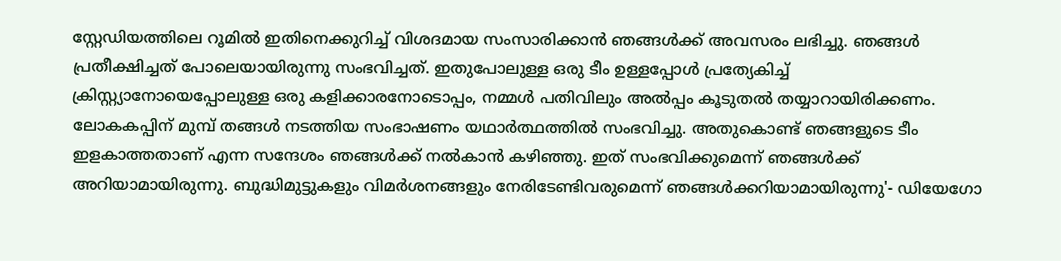സ്റ്റേഡിയത്തിലെ റൂമിൽ ഇതിനെക്കുറിച്ച് വിശദമായ സംസാരിക്കാൻ ഞങ്ങൾക്ക് അവസരം ലഭിച്ചു. ഞങ്ങൾ പ്രതീക്ഷിച്ചത് പോലെയായിരുന്നു സംഭവിച്ചത്. ഇതുപോലുള്ള ഒരു ടീം ഉള്ളപ്പോൾ പ്രത്യേകിച്ച് ക്രിസ്റ്റ്യാനോയെപ്പോലുള്ള ഒരു കളിക്കാരനോടൊപ്പം, നമ്മൾ പതിവിലും അൽപ്പം കൂടുതൽ തയ്യാറായിരിക്കണം. ലോകകപ്പിന് മുമ്പ് തങ്ങൾ നടത്തിയ സംഭാഷണം യഥാർത്ഥത്തിൽ സംഭവിച്ചു. അതുകൊണ്ട് ഞങ്ങളുടെ ടീം ഇളകാത്തതാണ് എന്ന സന്ദേശം ഞങ്ങൾക്ക് നൽകാൻ കഴിഞ്ഞു. ഇത് സംഭവിക്കുമെന്ന് ഞങ്ങൾക്ക് അറിയാമായിരുന്നു. ബുദ്ധിമുട്ടുകളും വിമർശനങ്ങളും നേരിടേണ്ടിവരുമെന്ന് ഞങ്ങൾക്കറിയാമായിരുന്നു'- ഡിയേഗോ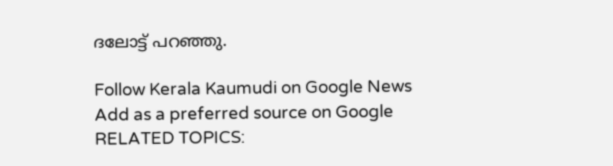ദലോട്ട് പറഞ്ഞു.

Follow Kerala Kaumudi on Google News Add as a preferred source on Google
RELATED TOPICS: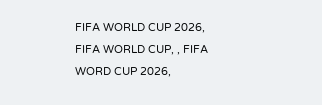FIFA WORLD CUP 2026, FIFA WORLD CUP, , FIFA WORD CUP 2026,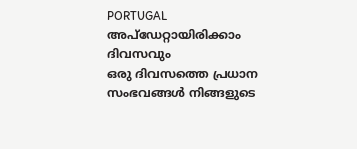PORTUGAL
അപ്ഡേറ്റായിരിക്കാം ദിവസവും
ഒരു ദിവസത്തെ പ്രധാന സംഭവങ്ങൾ നിങ്ങളുടെ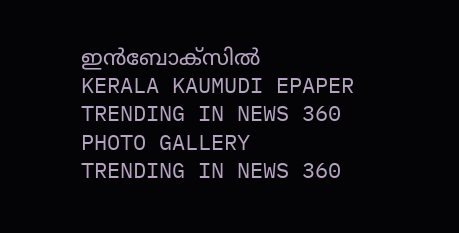ഇൻബോക്സിൽ
KERALA KAUMUDI EPAPER
TRENDING IN NEWS 360
PHOTO GALLERY
TRENDING IN NEWS 360